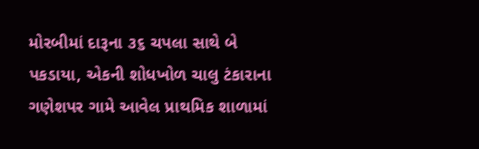મોરબીમાં દારૂના ૩૬ ચપલા સાથે બે પકડાયા, એકની શોધખોળ ચાલુ ટંકારાના ગણેશપર ગામે આવેલ પ્રાથમિક શાળામાં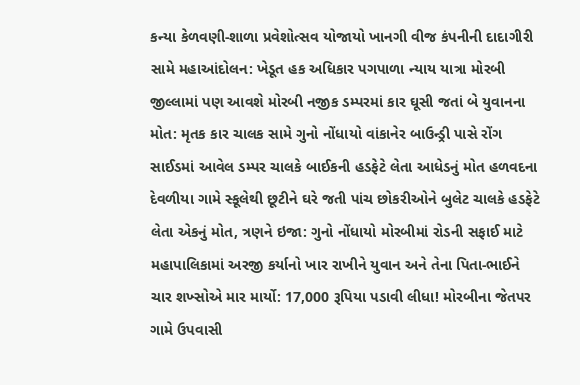કન્યા કેળવણી-શાળા પ્રવેશોત્સવ યોજાયો ખાનગી વીજ કંપનીની દાદાગીરી સામે મહાઆંદોલન: ખેડૂત હક અધિકાર પગપાળા ન્યાય યાત્રા મોરબી જીલ્લામાં પણ આવશે મોરબી નજીક ડમ્પરમાં કાર ઘૂસી જતાં બે યુવાનના મોત: મૃતક કાર ચાલક સામે ગુનો નોંધાયો વાંકાનેર બાઉન્ડ્રી પાસે રોંગ સાઈડમાં આવેલ ડમ્પર ચાલકે બાઈકની હડફેટે લેતા આધેડનું મોત હળવદના દેવળીયા ગામે સ્કૂલેથી છૂટીને ઘરે જતી પાંચ છોકરીઓને બુલેટ ચાલકે હડફેટે લેતા એકનું મોત, ત્રણને ઇજા: ગુનો નોંધાયો મોરબીમાં રોડની સફાઈ માટે મહાપાલિકામાં અરજી કર્યાનો ખાર રાખીને યુવાન અને તેના પિતા-ભાઈને ચાર શખ્સોએ માર માર્યો: 17,000 રૂપિયા પડાવી લીધા! મોરબીના જેતપર ગામે ઉપવાસી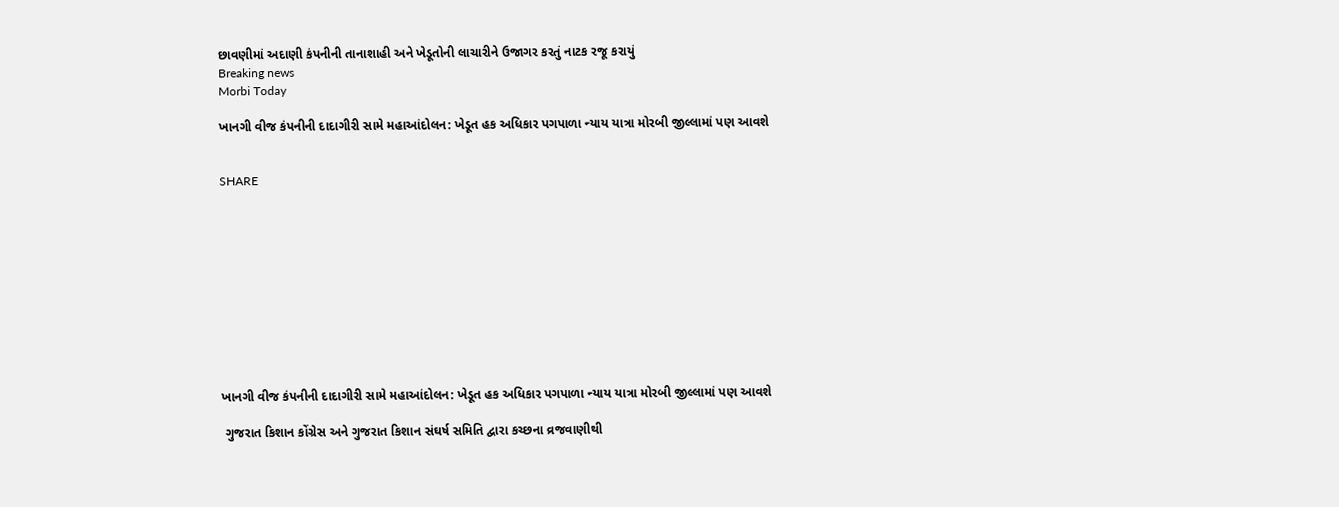છાવણીમાં અદાણી કંપનીની તાનાશાહી અને ખેડૂતોની લાચારીને ઉજાગર કરતું નાટક રજૂ કરાયું
Breaking news
Morbi Today

ખાનગી વીજ કંપનીની દાદાગીરી સામે મહાઆંદોલન: ખેડૂત હક અધિકાર પગપાળા ન્યાય યાત્રા મોરબી જીલ્લામાં પણ આવશે


SHARE











ખાનગી વીજ કંપનીની દાદાગીરી સામે મહાઆંદોલન: ખેડૂત હક અધિકાર પગપાળા ન્યાય યાત્રા મોરબી જીલ્લામાં પણ આવશે

 ગુજરાત કિશાન કોંગ્રેસ અને ગુજરાત કિશાન સંઘર્ષ સમિતિ દ્વારા કચ્છના વ્રજવાણીથી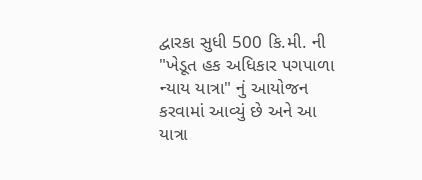દ્વારકા સુધી 500 કિ.મી. ની "ખેડૂત હક અધિકાર પગપાળા ન્યાય યાત્રા" નું આયોજન કરવામાં આવ્યું છે અને આ યાત્રા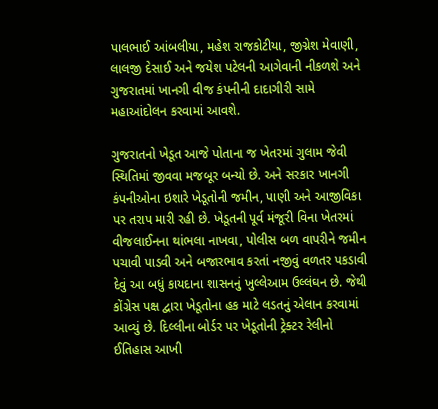પાલભાઈ આંબલીયા, મહેશ રાજકોટીયા, જીગ્નેશ મેવાણી, લાલજી દેસાઈ અને જયેશ પટેલની આગેવાની નીકળશે અને ગુજરાતમાં ખાનગી વીજ કંપનીની દાદાગીરી સામે મહાઆંદોલન કરવામાં આવશે.

ગુજરાતનો ખેડૂત આજે પોતાના જ ખેતરમાં ગુલામ જેવી સ્થિતિમાં જીવવા મજબૂર બન્યો છે. અને સરકાર ખાનગી કંપનીઓના ઇશારે ખેડૂતોની જમીન, પાણી અને આજીવિકા પર તરાપ મારી રહી છે. ખેડૂતની પૂર્વ મંજૂરી વિના ખેતરમાં વીજલાઈનના થાંભલા નાખવા, પોલીસ બળ વાપરીને જમીન પચાવી પાડવી અને બજારભાવ કરતાં નજીવું વળતર પકડાવી દેવું આ બધું કાયદાના શાસનનું ખુલ્લેઆમ ઉલ્લંઘન છે. જેથી કોંગ્રેસ પક્ષ દ્વારા ખેડૂતોના હક માટે લડતનું એલાન કરવામાં આવ્યું છે. દિલ્લીના બોર્ડર પર ખેડૂતોની ટ્રેક્ટર રેલીનો ઈતિહાસ આખી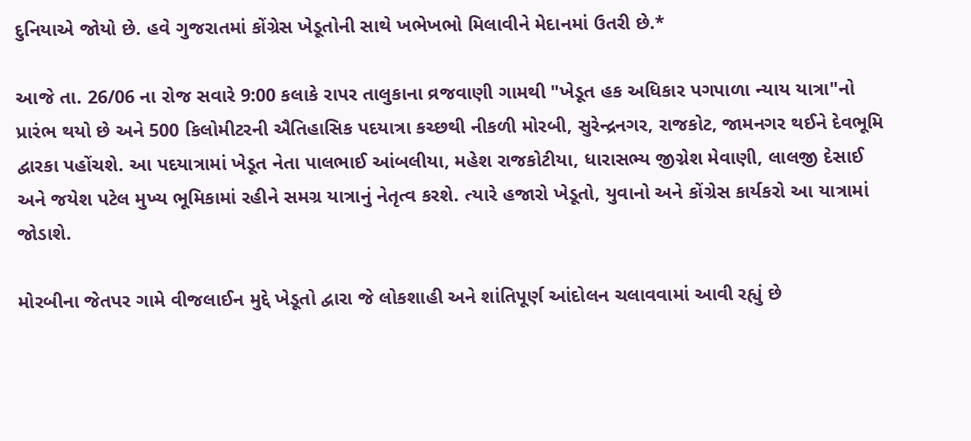દુનિયાએ જોયો છે. હવે ગુજરાતમાં કોંગ્રેસ ખેડૂતોની સાથે ખભેખભો મિલાવીને મેદાનમાં ઉતરી છે.*

આજે તા. 26/06 ના રોજ સવારે 9:00 કલાકે રાપર તાલુકાના વ્રજવાણી ગામથી "ખેડૂત હક અધિકાર પગપાળા ન્યાય યાત્રા"નો પ્રારંભ થયો છે અને 500 કિલોમીટરની ઐતિહાસિક પદયાત્રા કચ્છથી નીકળી મોરબી, સુરેન્દ્રનગર, રાજકોટ, જામનગર થઈને દેવભૂમિ દ્વારકા પહોંચશે. આ પદયાત્રામાં ખેડૂત નેતા પાલભાઈ આંબલીયા, મહેશ રાજકોટીયા, ધારાસભ્ય જીગ્નેશ મેવાણી, લાલજી દેસાઈ અને જયેશ પટેલ મુખ્ય ભૂમિકામાં રહીને સમગ્ર યાત્રાનું નેતૃત્વ કરશે. ત્યારે હજારો ખેડૂતો, યુવાનો અને કોંગ્રેસ કાર્યકરો આ યાત્રામાં જોડાશે.

મોરબીના જેતપર ગામે વીજલાઈન મુદ્દે ખેડૂતો દ્વારા જે લોકશાહી અને શાંતિપૂર્ણ આંદોલન ચલાવવામાં આવી રહ્યું છે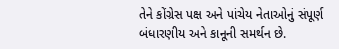તેને કોંગ્રેસ પક્ષ અને પાંચેય નેતાઓનું સંપૂર્ણ બંધારણીય અને કાનૂની સમર્થન છે.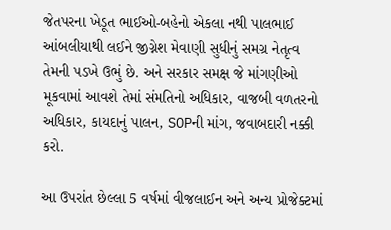જેતપરના ખેડૂત ભાઈઓ-બહેનો એકલા નથી પાલભાઈ આંબલીયાથી લઈને જીગ્નેશ મેવાણી સુધીનું સમગ્ર નેતૃત્વ તેમની પડખે ઉભું છે. અને સરકાર સમક્ષ જે માંગણીઓ મૂકવામાં આવશે તેમાં સંમતિનો અધિકાર, વાજબી વળતરનો અધિકાર, કાયદાનું પાલન, SOPની માંગ, જવાબદારી નક્કી કરો.

આ ઉપરાંત છેલ્લા 5 વર્ષમાં વીજલાઈન અને અન્ય પ્રોજેક્ટમાં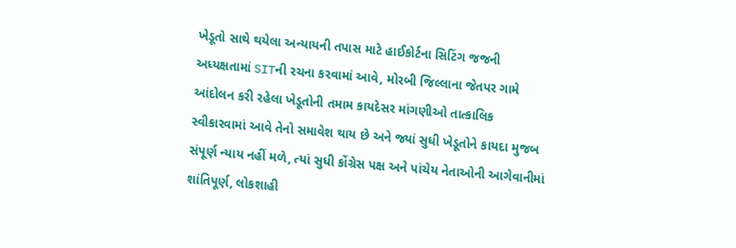ખેડૂતો સાથે થયેલા અન્યાયની તપાસ માટે હાઈકોર્ટના સિટિંગ જજની અધ્યક્ષતામાં SITની રચના કરવામાં આવે, મોરબી જિલ્લાના જેતપર ગામે આંદોલન કરી રહેલા ખેડૂતોની તમામ કાયદેસર માંગણીઓ તાત્કાલિક સ્વીકારવામાં આવે તેનો સમાવેશ થાય છે અને જ્યાં સુધી ખેડૂતોને કાયદા મુજબ સંપૂર્ણ ન્યાય નહીં મળે, ત્યાં સુધી કોંગ્રેસ પક્ષ અને પાંચેય નેતાઓની આગેવાનીમાં શાંતિપૂર્ણ, લોકશાહી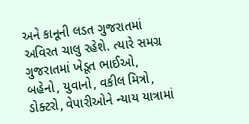અને કાનૂની લડત ગુજરાતમાં અવિરત ચાલુ રહેશે. ત્યારે સમગ્ર ગુજરાતમાં ખેડૂત ભાઈઓ, બહેનો, યુવાનો, વકીલ મિત્રો, ડોક્ટરો, વેપારીઓને ન્યાય યાત્રામાં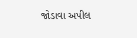જોડાવા અપીલ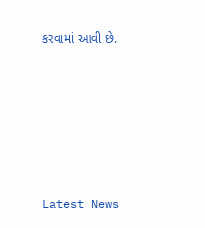કરવામાં આવી છે.






Latest News